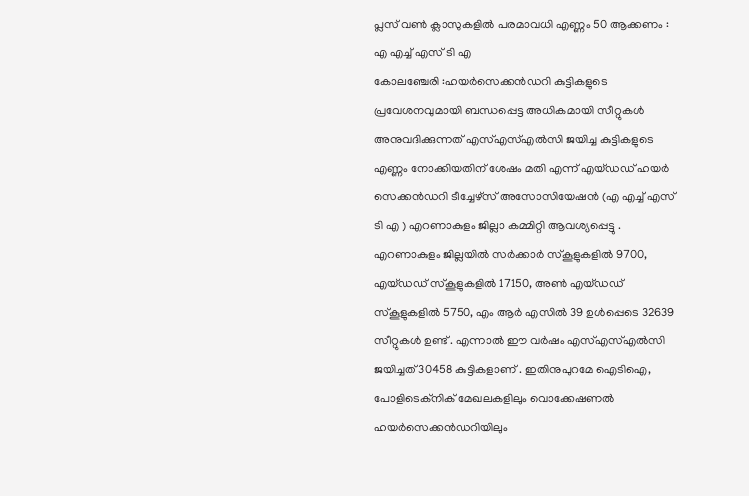പ്ലസ് വൺ ക്ലാസുകളിൽ പരമാവധി എണ്ണം 50 ആക്കണം : എ എച്ച് എസ് ടി എ
കോലഞ്ചേരി :ഹയർസെക്കൻഡറി കുട്ടികളുടെ പ്രവേശനവുമായി ബന്ധപ്പെട്ട അധികമായി സീറ്റുകൾ അനുവദിക്കുന്നത് എസ്എസ്എൽസി ജയിച്ച കുട്ടികളുടെ എണ്ണം നോക്കിയതിന് ശേഷം മതി എന്ന് എയ്ഡഡ് ഹയർ സെക്കൻഡറി ടീച്ചേഴ്സ് അസോസിയേഷൻ (എ എച്ച് എസ് ടി എ ) എറണാകുളം ജില്ലാ കമ്മിറ്റി ആവശ്യപ്പെട്ടു . എറണാകുളം ജില്ലയിൽ സർക്കാർ സ്കൂളുകളിൽ 9700, എയ്ഡഡ് സ്കൂളുകളിൽ 17150, അൺ എയ്ഡഡ് സ്കൂളുകളിൽ 5750, എം ആർ എസിൽ 39 ഉൾപ്പെടെ 32639 സീറ്റുകൾ ഉണ്ട് . എന്നാൽ ഈ വർഷം എസ്എസ്എൽസി ജയിച്ചത് 30458 കുട്ടികളാണ് . ഇതിനുപുറമേ ഐടിഐ, പോളിടെക്നിക് മേഖലകളിലും വൊക്കേഷണൽ ഹയർസെക്കൻഡറിയിലും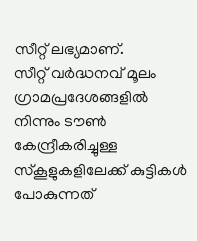സീറ്റ് ലഭ്യമാണ്.
സീറ്റ് വർദ്ധനവ് മൂലം ഗ്രാമപ്രദേശങ്ങളിൽ നിന്നും ടൗൺ കേന്ദ്രീകരിച്ചുള്ള സ്കൂളുകളിലേക്ക് കുട്ടികൾ പോകുന്നത്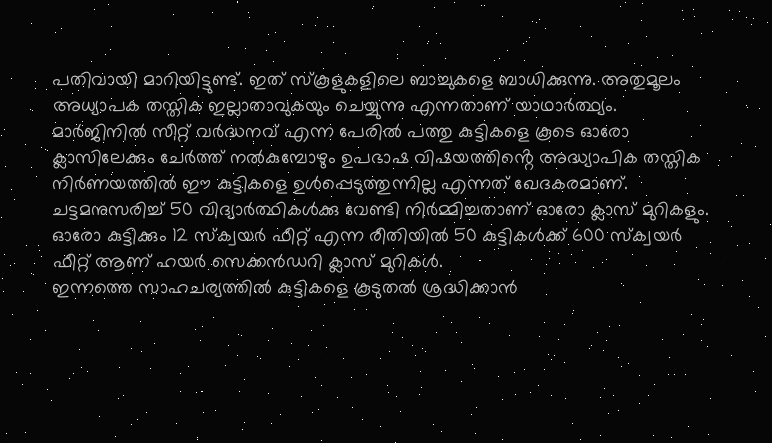പതിവായി മാറിയിട്ടുണ്ട്. ഇത് സ്കൂളുകളിലെ ബാച്ചുകളെ ബാധിക്കുന്നു. അതുമൂലം അധ്യാപക തസ്തിക ഇല്ലാതാവുകയും ചെയ്യുന്നു എന്നതാണ് യാഥാർത്ഥ്യം. മാർജിനിൽ സീറ്റ് വർദ്ധനവ് എന്ന പേരിൽ പത്തു കുട്ടികളെ കൂടെ ഓരോ ക്ലാസിലേക്കും ചേർത്ത് നൽകുമ്പോഴും ഉപഭാഷ വിഷയത്തിൻ്റെ അദ്ധ്യാപിക തസ്തിക നിർണയത്തിൽ ഈ കുട്ടികളെ ഉൾപ്പെടുത്തുന്നില്ല എന്നത് ഖേദകരമാണ്.
ചട്ടമനുസരിച്ച് 50 വിദ്യാർത്ഥികൾക്കു വേണ്ടി നിർമ്മിച്ചതാണ് ഓരോ ക്ലാസ് മുറികളും. ഓരോ കുട്ടിക്കും 12 സ്ക്വയർ ഫീറ്റ് എന്ന രീതിയിൽ 50 കുട്ടികൾക്ക് 600 സ്ക്വയർ ഫീറ്റ് ആണ് ഹയർ സെക്കൻഡറി ക്ലാസ് മുറികൾ.
ഇന്നത്തെ സാഹചര്യത്തിൽ കുട്ടികളെ കൂടുതൽ ശ്രദ്ധിക്കാൻ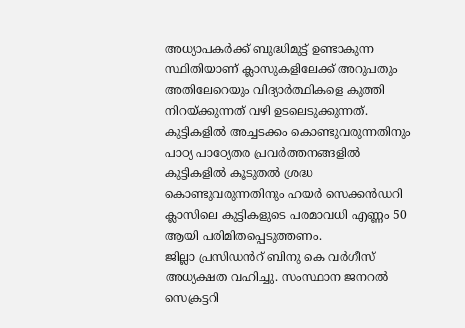അധ്യാപകർക്ക് ബുദ്ധിമുട്ട് ഉണ്ടാകുന്ന സ്ഥിതിയാണ് ക്ലാസുകളിലേക്ക് അറുപതും അതിലേറെയും വിദ്യാർത്ഥികളെ കുത്തി നിറയ്ക്കുന്നത് വഴി ഉടലെടുക്കുന്നത്.
കുട്ടികളിൽ അച്ചടക്കം കൊണ്ടുവരുന്നതിനും പാഠ്യ പാഠ്യേതര പ്രവർത്തനങ്ങളിൽ കുട്ടികളിൽ കൂടുതൽ ശ്രദ്ധ കൊണ്ടുവരുന്നതിനും ഹയർ സെക്കൻഡറി ക്ലാസിലെ കുട്ടികളുടെ പരമാവധി എണ്ണം 50 ആയി പരിമിതപ്പെടുത്തണം.
ജില്ലാ പ്രസിഡൻറ് ബിനു കെ വർഗീസ് അധ്യക്ഷത വഹിച്ചു. സംസ്ഥാന ജനറൽ സെക്രട്ടറി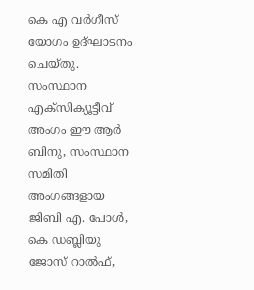കെ എ വർഗീസ് യോഗം ഉദ്ഘാടനം ചെയ്തു. സംസ്ഥാന എക്സിക്യൂട്ടീവ് അംഗം ഈ ആർ ബിനു, സംസ്ഥാന സമിതി അംഗങ്ങളായ ജിബി എ. പോൾ, കെ ഡബ്ലിയു ജോസ് റാൽഫ്,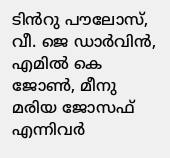ടിൻറു പൗലോസ്, വീ. ജെ ഡാർവിൻ, എമിൽ കെ ജോൺ, മീനു മരിയ ജോസഫ് എന്നിവർ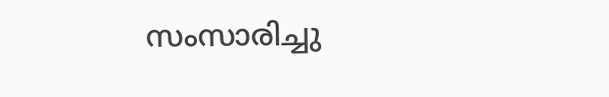സംസാരിച്ചു